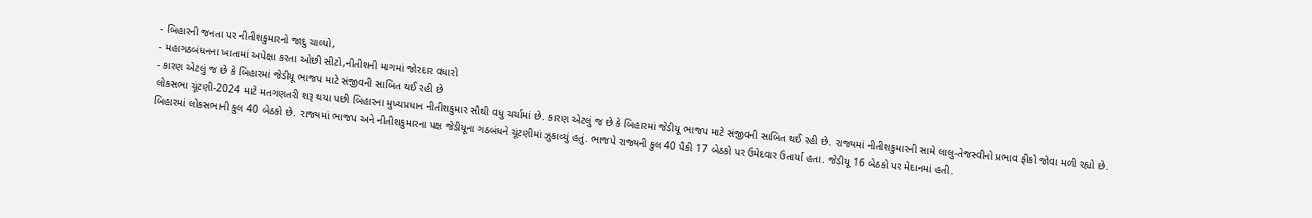- બિહારની જનતા પર નીતીશકુમારનો જાદુ ચાલ્યો,
- મહાગઠબંધનના ખાતામાં અપેક્ષા કરતા ઓછી સીટો,નીતીશની માગમાં જોરદાર વધારો
- કારણ એટલું જ છે કે બિહારમાં જેડીયૂ ભાજપ માટે સંજીવની સાબિત થઈ રહી છે
લોકસભા ચૂંટણી-2024 માટે મતગણતરી શરૂ થયા પછી બિહારના મુખ્યપ્રધાન નીતીશકુમાર સૌથી વધુ ચર્ચામાં છે. કારણ એટલું જ છે કે બિહારમાં જેડીયૂ ભાજપ માટે સંજીવની સાબિત થઈ રહી છે. રાજ્યમાં નીતીશકુમારની સામે લાલુ-તેજસ્વીનો પ્રભાવ ફીકો જોવા મળી રહ્યો છે.
બિહારમાં લોકસભાની કુલ 40 બેઠકો છે. રાજ્યમાં ભાજપ અને નીતીશકુમારના પક્ષ જેડીયૂના ગઠબંધને ચૂંટણીમાં ઝુકાવ્યું હતું. ભાજપે રાજ્યની કુલ 40 પૈકી 17 બેઠકો પર ઉમેદવાર ઉતાર્યા હતા. જેડીયૂ 16 બેઠકો પર મેદાનમાં હતી.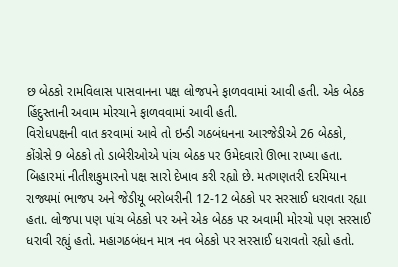છ બેઠકો રામવિલાસ પાસવાનના પક્ષ લોજપને ફાળવવામાં આવી હતી. એક બેઠક હિંદુસ્તાની અવામ મોરચાને ફાળવવામાં આવી હતી.
વિરોધપક્ષની વાત કરવામાં આવે તો ઇન્ડી ગઠબંધનના આરજેડીએ 26 બેઠકો, કોંગ્રેસે 9 બેઠકો તો ડાબેરીઓએ પાંચ બેઠક પર ઉમેદવારો ઊભા રાખ્યા હતા.
બિહારમાં નીતીશકુમારનો પક્ષ સારો દેખાવ કરી રહ્યો છે. મતગણતરી દરમિયાન રાજ્યમાં ભાજપ અને જેડીયૂ બરોબરીની 12-12 બેઠકો પર સરસાઈ ધરાવતા રહ્યા હતા. લોજપા પણ પાંચ બેઠકો પર અને એક બેઠક પર અવામી મોરચો પણ સરસાઈ ધરાવી રહ્યું હતો. મહાગઠબંધન માત્ર નવ બેઠકો પર સરસાઈ ધરાવતો રહ્યો હતો.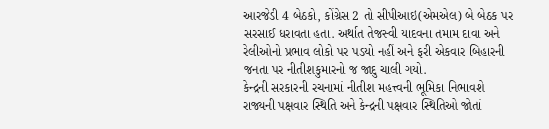આરજેડી 4 બેઠકો, કોંગ્રેસ 2 તો સીપીઆઇ(એમએલ) બે બેઠક પર સરસાઈ ધરાવતા હતા. અર્થાત તેજસ્વી યાદવના તમામ દાવા અને રેલીઓનો પ્રભાવ લોકો પર પડયો નહીં અને ફરી એકવાર બિહારની જનતા પર નીતીશકુમારનો જ જાદુ ચાલી ગયો.
કેન્દ્રની સરકારની રચનામાં નીતીશ મહત્ત્વની ભૂમિકા નિભાવશે
રાજ્યની પક્ષવાર સ્થિતિ અને કેન્દ્રની પક્ષવાર સ્થિતિઓ જોતાં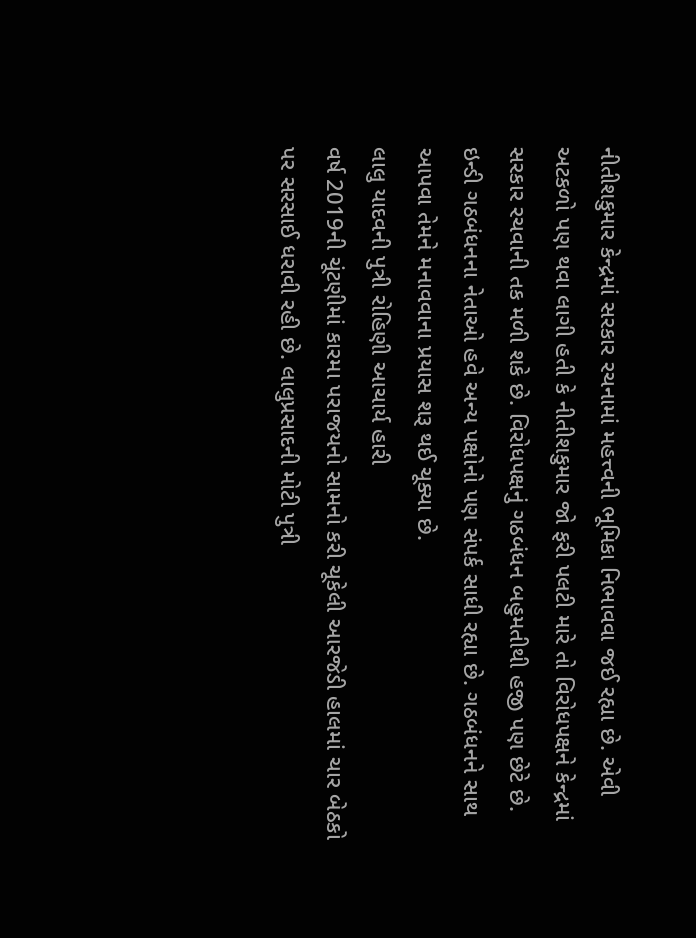નીતીશકુમાર કેન્દ્રમાં સરકાર રચનામાં મહત્ત્વની ભૂમિકા નિભાવવા જઈ રહ્યા છે. એવી અટકળો પણ થવા લાગી હતી કે નીતીશકુમાર જો ફરી પલટી મારે તો વિરોધપક્ષને કેન્દ્રમાં સરકાર રચવાની તક મળી શકે છે. વિરોધપક્ષનું ગઠબંધન બહુમતીથી હજી પણ છેટે છે. ઇન્ડી ગઠબંધનના નેતાઓ હવે અન્ય પક્ષોનો પણ સંપર્ક સાધી રહ્યા છે. ગઠબંધનને સાથ આપવા તેમને મનાવવાના પ્રયાસ શરૂ થઈ ચૂક્યા છે.
લાલુ યાદવની પુત્રી રોહિણી આચાર્ય હારી
વર્ષ 2019ની ચૂંટણીમાં કારમા પરાજયનો સામનો કરી ચૂકેલી આરજેડી હાલમાં ચાર બેઠકો પર સરસાઈ ધરાવી રહી છે. લાલુપ્રસાદની મોટી પુત્રી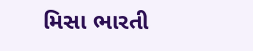મિસા ભારતી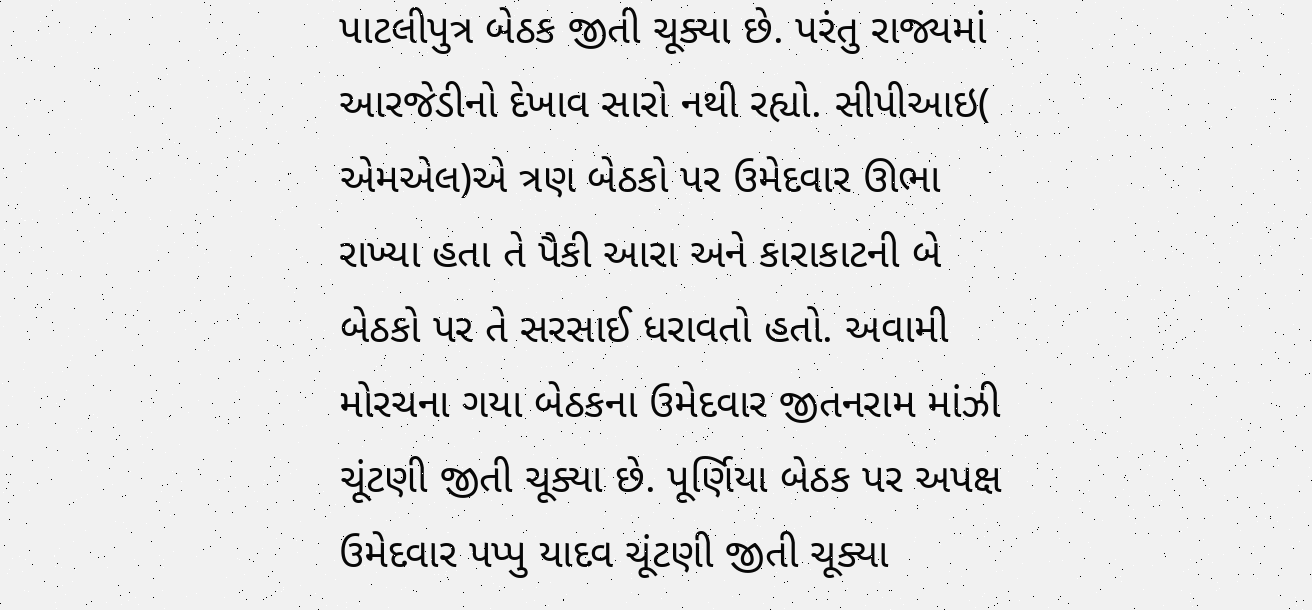પાટલીપુત્ર બેઠક જીતી ચૂક્યા છે. પરંતુ રાજ્યમાં આરજેડીનો દેખાવ સારો નથી રહ્યો. સીપીઆઇ( એમએલ)એ ત્રણ બેઠકો પર ઉમેદવાર ઊભા રાખ્યા હતા તે પૈકી આરા અને કારાકાટની બે બેઠકો પર તે સરસાઈ ધરાવતો હતો. અવામી મોરચના ગયા બેઠકના ઉમેદવાર જીતનરામ માંઝી ચૂંટણી જીતી ચૂક્યા છે. પૂર્ણિયા બેઠક પર અપક્ષ ઉમેદવાર પપ્પુ યાદવ ચૂંટણી જીતી ચૂક્યા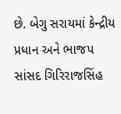છે. બેગુ સરાયમાં કેન્દ્રીય પ્રધાન અને ભાજપ સાંસદ ગિરિરાજસિંહ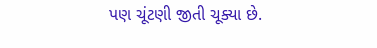પણ ચૂંટણી જીતી ચૂક્યા છે.